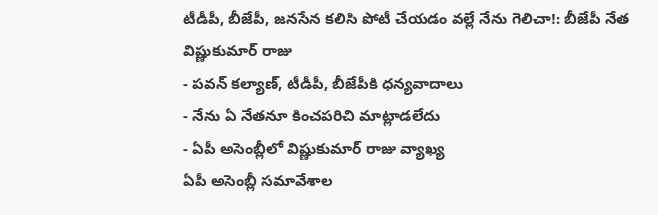టీడీపీ, బీజేపీ, జనసేన కలిసి పోటీ చేయడం వల్లే నేను గెలిచా!: బీజేపీ నేత విష్ణుకుమార్ రాజు
- పవన్ కల్యాణ్, టీడీపీ, బీజేపీకి ధన్యవాదాలు
- నేను ఏ నేతనూ కించపరిచి మాట్లాడలేదు
- ఏపీ అసెంబ్లీలో విష్ణుకుమార్ రాజు వ్యాఖ్య
ఏపీ అసెంబ్లీ సమావేశాల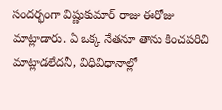సందర్భంగా విష్ణుకుమార్ రాజు ఈరోజు మాట్లాడారు. ఏ ఒక్క నేతనూ తాను కించపరిచి మాట్లాడలేదనీ, విధివిధానాల్లో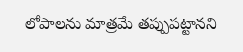లోపాలను మాత్రమే తప్పుపట్టానని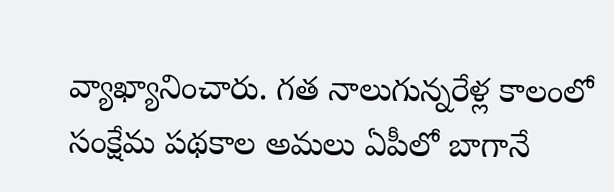వ్యాఖ్యానించారు. గత నాలుగున్నరేళ్ల కాలంలో సంక్షేమ పథకాల అమలు ఏపీలో బాగానే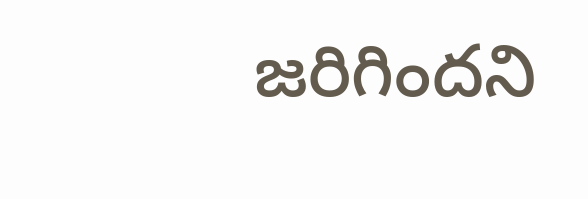జరిగిందని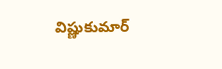విష్ణుకుమార్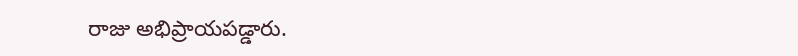రాజు అభిప్రాయపడ్డారు.